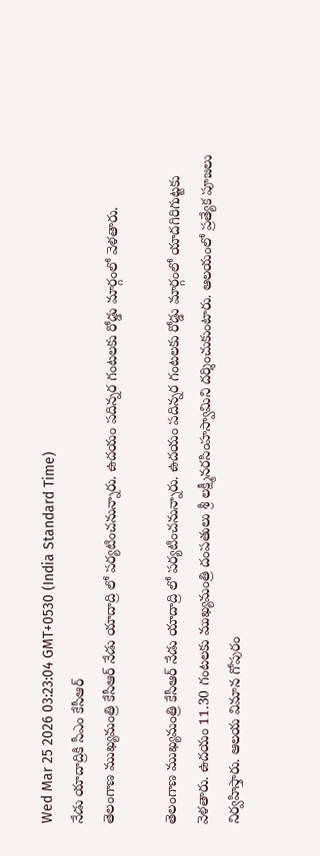Wed Mar 25 2026 03:23:04 GMT+0530 (India Standard Time)
నేడు యాదాద్రికి సీఎం కేసీఆర్
తెలంగాణ ముఖ్యమంత్రి కేసీఆర్ నేడు యాదాద్రి లో పర్యటించనున్నారు. ఉదయం పదిన్నర గంటలకు రోడ్డు మార్గంలో వెళతారు.

తెలంగాణ ముఖ్యమంత్రి కేసీఆర్ నేడు యాదాద్రి లో పర్యటించనున్నారు. ఉదయం పదిన్నర గంటలకు రోడ్డు మార్గంలో యాదగిరిగుట్టకు వెళతారు. ఉదయం 11.30 గంటలకు ముఖ్యమంత్రి దంపతులు శ్రీ లక్ష్మీనరసింహస్వామిని దర్శించుకుంటారు. ఆలయంలో ప్రత్యేక పూజలు నిర్వహిస్తారు. ఆలయ విమాన గోపురం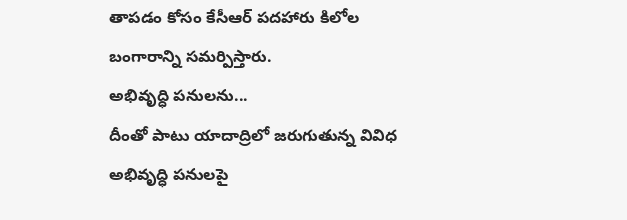తాపడం కోసం కేసీఆర్ పదహారు కిలోల బంగారాన్ని సమర్పిస్తారు.
అభివృద్ధి పనులను...
దీంతో పాటు యాదాద్రిలో జరుగుతున్న వివిధ అభివృద్ధి పనులపై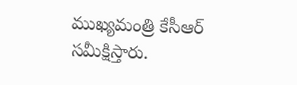ముఖ్యమంత్రి కేసీఆర్ సమీక్షిస్తారు.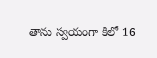తాను స్వయంగా కిలో 16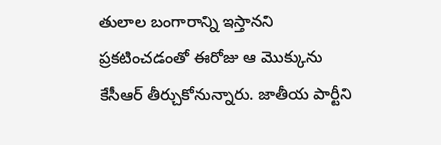తులాల బంగారాన్ని ఇస్తానని ప్రకటించడంతో ఈరోజు ఆ మొక్కును కేసీఆర్ తీర్చుకోనున్నారు. జాతీయ పార్టీని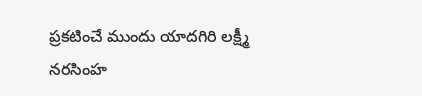ప్రకటించే ముందు యాదగిరి లక్ష్మీ నరసింహ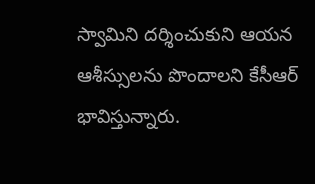స్వామిని దర్శించుకుని ఆయన ఆశీస్సులను పొందాలని కేసీఆర్ భావిస్తున్నారు.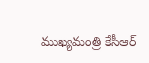ముఖ్యమంత్రి కేసీఆర్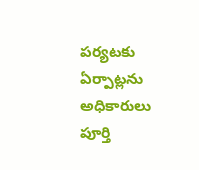పర్యటకు ఏర్పాట్లను అధికారులు పూర్తి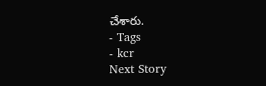చేశారు.
- Tags
- kcr
Next Story